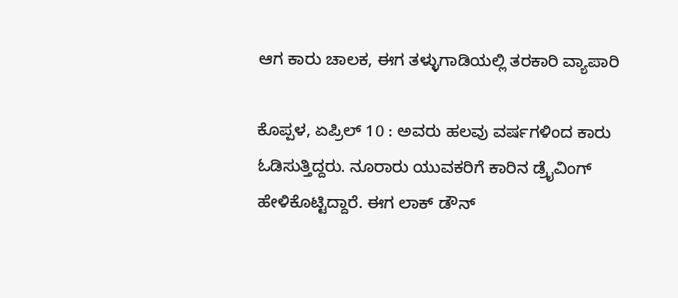ಆಗ ಕಾರು ಚಾಲಕ, ಈಗ ತಳ್ಳುಗಾಡಿಯಲ್ಲಿ ತರಕಾರಿ ವ್ಯಾಪಾರಿ

ಕೊಪ್ಪಳ, ಏಪ್ರಿಲ್ 10 : ಅವರು ಹಲವು ವರ್ಷಗಳಿಂದ ಕಾರು ಓಡಿಸುತ್ತಿದ್ದರು. ನೂರಾರು ಯುವಕರಿಗೆ ಕಾರಿನ ಡ್ರೈವಿಂಗ್ ಹೇಳಿಕೊಟ್ಟಿದ್ದಾರೆ. ಈಗ ಲಾಕ್ ಡೌನ್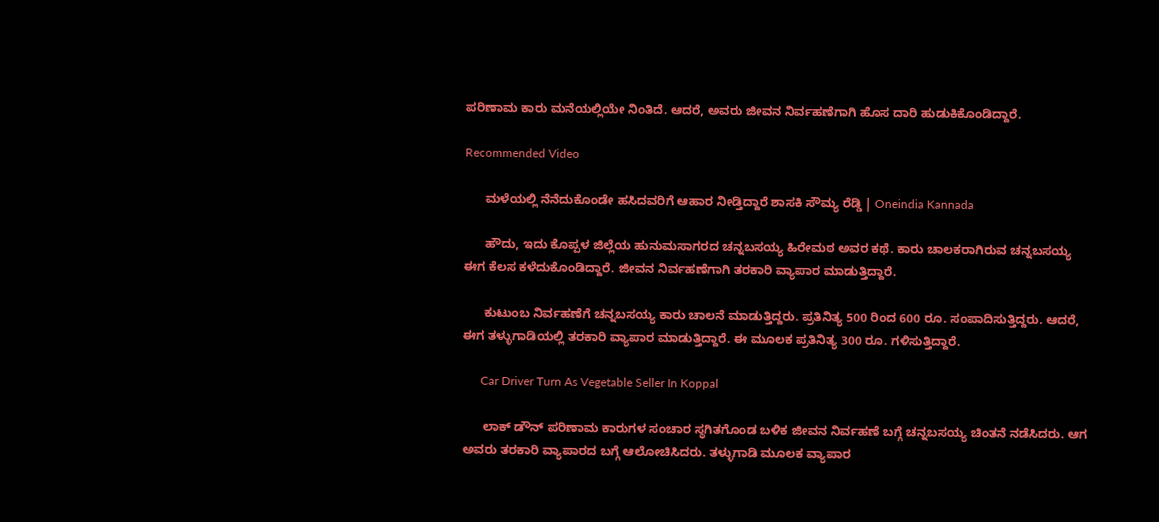ಪರಿಣಾಮ ಕಾರು ಮನೆಯಲ್ಲಿಯೇ ನಿಂತಿದೆ. ಆದರೆ, ಅವರು ಜೀವನ ನಿರ್ವಹಣೆಗಾಗಿ ಹೊಸ ದಾರಿ ಹುಡುಕಿಕೊಂಡಿದ್ದಾರೆ.

Recommended Video

      ಮಳೆಯಲ್ಲಿ ನೆನೆದುಕೊಂಡೇ ಹಸಿದವರಿಗೆ ಆಹಾರ ನೀಡ್ತಿದ್ದಾರೆ ಶಾಸಕಿ ಸೌಮ್ಯ ರೆಡ್ಡಿ | Oneindia Kannada

      ಹೌದು, ಇದು ಕೊಪ್ಪಳ ಜಿಲ್ಲೆಯ ಹುನುಮಸಾಗರದ ಚನ್ನಬಸಯ್ಯ ಹಿರೇಮಠ ಅವರ ಕಥೆ. ಕಾರು ಚಾಲಕರಾಗಿರುವ ಚನ್ನಬಸಯ್ಯ ಈಗ ಕೆಲಸ ಕಳೆದುಕೊಂಡಿದ್ದಾರೆ. ಜೀವನ ನಿರ್ವಹಣೆಗಾಗಿ ತರಕಾರಿ ವ್ಯಾಪಾರ ಮಾಡುತ್ತಿದ್ದಾರೆ.

      ಕುಟುಂಬ ನಿರ್ವಹಣೆಗೆ ಚನ್ನಬಸಯ್ಯ ಕಾರು ಚಾಲನೆ ಮಾಡುತ್ತಿದ್ದರು. ಪ್ರತಿನಿತ್ಯ 500 ರಿಂದ 600 ರೂ. ಸಂಪಾದಿಸುತ್ತಿದ್ದರು. ಆದರೆ, ಈಗ ತಳ್ಳುಗಾಡಿಯಲ್ಲಿ ತರಕಾರಿ ವ್ಯಾಪಾರ ಮಾಡುತ್ತಿದ್ದಾರೆ. ಈ ಮೂಲಕ ಪ್ರತಿನಿತ್ಯ 300 ರೂ. ಗಳಿಸುತ್ತಿದ್ದಾರೆ.

      Car Driver Turn As Vegetable Seller In Koppal

      ಲಾಕ್ ಡೌನ್ ಪರಿಣಾಮ ಕಾರುಗಳ ಸಂಚಾರ ಸ್ಥಗಿತಗೊಂಡ ಬಳಿಕ ಜೀವನ ನಿರ್ವಹಣೆ ಬಗ್ಗೆ ಚನ್ನಬಸಯ್ಯ ಚಿಂತನೆ ನಡೆಸಿದರು. ಆಗ ಅವರು ತರಕಾರಿ ವ್ಯಾಪಾರದ ಬಗ್ಗೆ ಆಲೋಚಿಸಿದರು. ತಳ್ಳುಗಾಡಿ ಮೂಲಕ ವ್ಯಾಪಾರ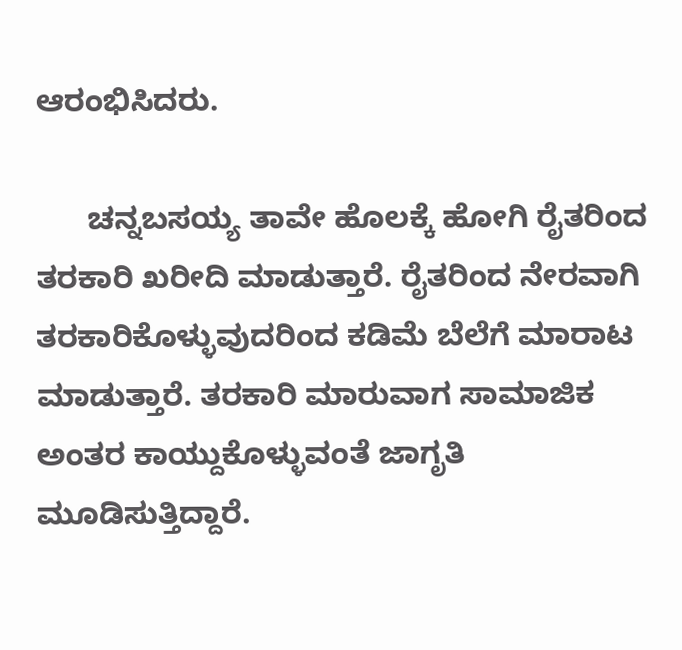ಆರಂಭಿಸಿದರು.

      ಚನ್ನಬಸಯ್ಯ ತಾವೇ ಹೊಲಕ್ಕೆ ಹೋಗಿ ರೈತರಿಂದ ತರಕಾರಿ ಖರೀದಿ ಮಾಡುತ್ತಾರೆ. ರೈತರಿಂದ ನೇರವಾಗಿ ತರಕಾರಿಕೊಳ್ಳುವುದರಿಂದ ಕಡಿಮೆ ಬೆಲೆಗೆ ಮಾರಾಟ ಮಾಡುತ್ತಾರೆ. ತರಕಾರಿ ಮಾರುವಾಗ ಸಾಮಾಜಿಕ ಅಂತರ ಕಾಯ್ದುಕೊಳ್ಳುವಂತೆ ಜಾಗೃತಿ ಮೂಡಿಸುತ್ತಿದ್ದಾರೆ.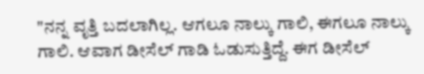"ನನ್ನ ವೃತ್ತಿ ಬದಲಾಗಿಲ್ಲ. ಆಗಲೂ ನಾಲ್ಕು ಗಾಲಿ, ಈಗಲೂ ನಾಲ್ಕು ಗಾಲಿ. ಆವಾಗ ಡೀಸೆಲ್ ಗಾಡಿ ಓಡುಸುತ್ತಿದ್ದೆ. ಈಗ ಡೀಸೆಲ್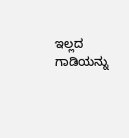ಇಲ್ಲದ ಗಾಡಿಯನ್ನು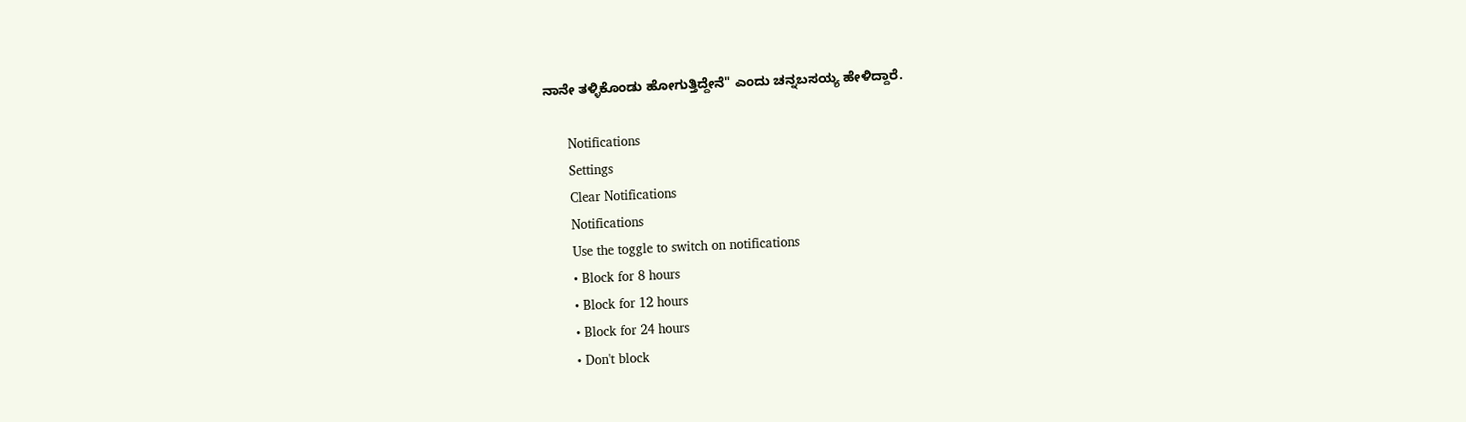ನಾನೇ ತಳ್ಳಿಕೊಂಡು ಹೋಗುತ್ತಿದ್ದೇನೆ" ಎಂದು ಚನ್ನಬಸಯ್ಯ ಹೇಳಿದ್ದಾರೆ.

      Notifications
      Settings
      Clear Notifications
      Notifications
      Use the toggle to switch on notifications
      • Block for 8 hours
      • Block for 12 hours
      • Block for 24 hours
      • Don't block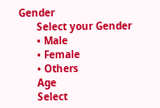Gender
      Select your Gender
      • Male
      • Female
      • Others
      Age
      Select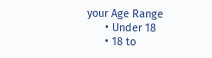your Age Range
      • Under 18
      • 18 to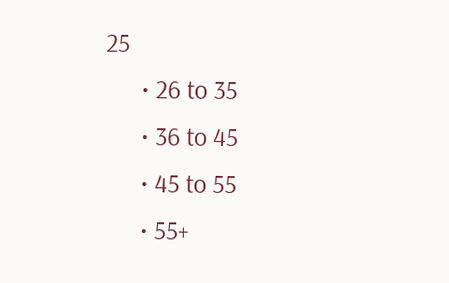25
      • 26 to 35
      • 36 to 45
      • 45 to 55
      • 55+